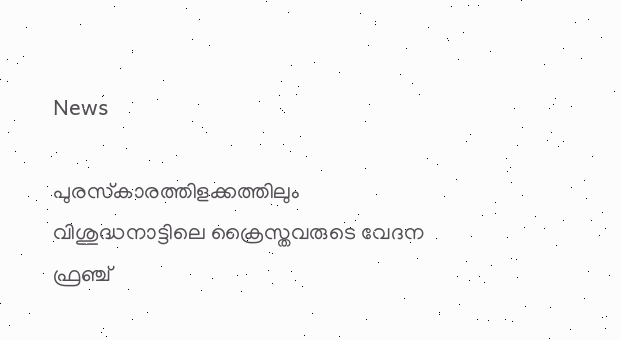News

പുരസ്‌കാരത്തിളക്കത്തിലും വിശുദ്ധനാട്ടിലെ ക്രൈസ്തവരുടെ വേദന ഫ്രഞ്ച്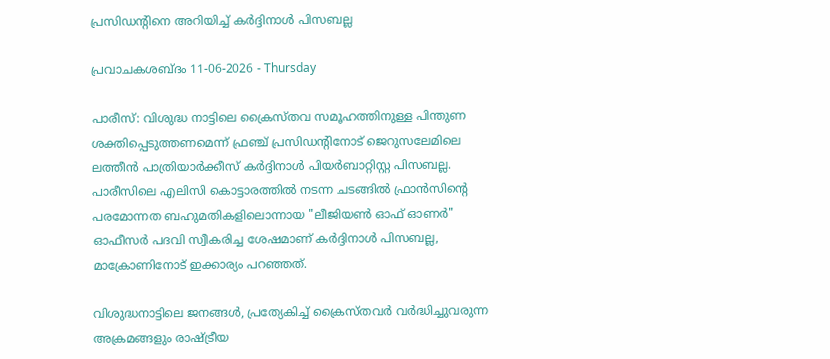പ്രസിഡന്റിനെ അറിയിച്ച് കർദ്ദിനാൾ പിസബല്ല

പ്രവാചകശബ്ദം 11-06-2026 - Thursday

പാരീസ്: വിശുദ്ധ നാട്ടിലെ ക്രൈസ്തവ സമൂഹത്തിനുള്ള പിന്തുണ ശക്തിപ്പെടുത്തണമെന്ന് ഫ്രഞ്ച് പ്രസിഡന്‍റിനോട് ജെറുസലേമിലെ ലത്തീൻ പാത്രിയാർക്കീസ് കര്‍ദ്ദിനാള്‍ പിയര്‍ബാറ്റിസ്റ്റ പിസബല്ല. പാരീസിലെ എലിസി കൊട്ടാരത്തിൽ നടന്ന ചടങ്ങിൽ ഫ്രാൻസിന്റെ പരമോന്നത ബഹുമതികളിലൊന്നായ "ലീജിയൺ ഓഫ് ഓണർ" ഓഫീസർ പദവി സ്വീകരിച്ച ശേഷമാണ് കർദ്ദിനാൾ പിസബല്ല, മാക്രോണിനോട് ഇക്കാര്യം പറഞ്ഞത്.

വിശുദ്ധനാട്ടിലെ ജനങ്ങൾ, പ്രത്യേകിച്ച് ക്രൈസ്തവർ വർദ്ധിച്ചുവരുന്ന അക്രമങ്ങളും രാഷ്ട്രീയ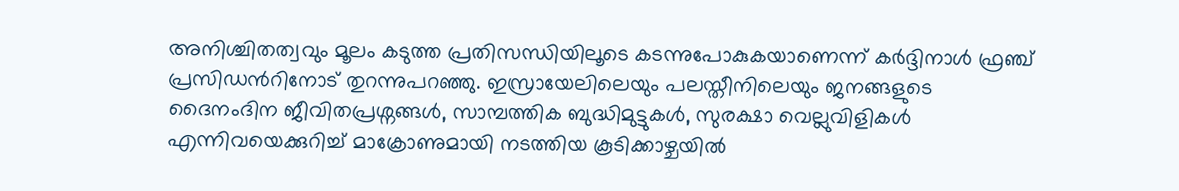അനിശ്ചിതത്വവും മൂലം കടുത്ത പ്രതിസന്ധിയിലൂടെ കടന്നുപോകുകയാണെന്ന് കർദ്ദിനാൾ ഫ്രഞ്ച് പ്രസിഡന്‍റിനോട് തുറന്നുപറഞ്ഞു. ഇസ്രായേലിലെയും പലസ്തീനിലെയും ജനങ്ങളുടെ ദൈനംദിന ജീവിതപ്രശ്നങ്ങൾ, സാമ്പത്തിക ബുദ്ധിമുട്ടുകൾ, സുരക്ഷാ വെല്ലുവിളികൾ എന്നിവയെക്കുറിച്ച് മാക്രോണുമായി നടത്തിയ കൂടിക്കാഴ്ചയിൽ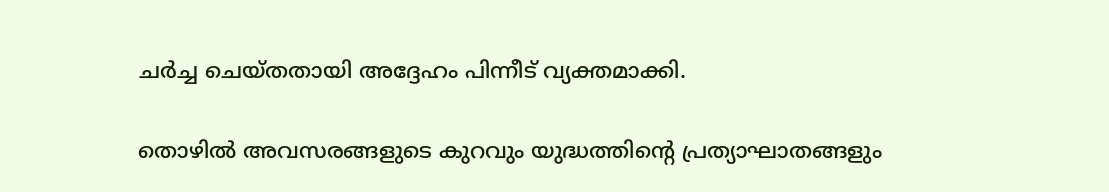ചർച്ച ചെയ്തതായി അദ്ദേഹം പിന്നീട് വ്യക്തമാക്കി.

തൊഴിൽ അവസരങ്ങളുടെ കുറവും യുദ്ധത്തിന്റെ പ്രത്യാഘാതങ്ങളും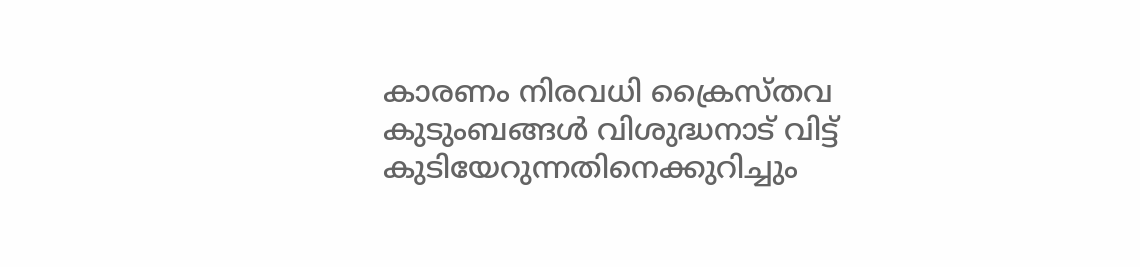കാരണം നിരവധി ക്രൈസ്തവ കുടുംബങ്ങൾ വിശുദ്ധനാട് വിട്ട് കുടിയേറുന്നതിനെക്കുറിച്ചും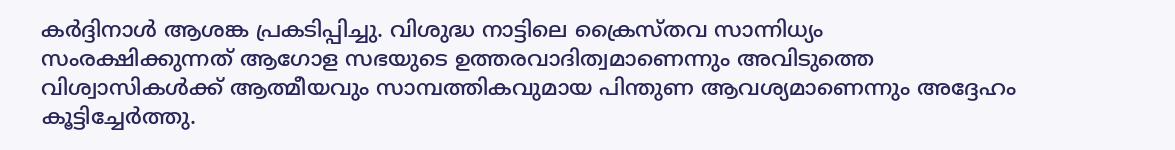കർദ്ദിനാൾ ആശങ്ക പ്രകടിപ്പിച്ചു. വിശുദ്ധ നാട്ടിലെ ക്രൈസ്തവ സാന്നിധ്യം സംരക്ഷിക്കുന്നത് ആഗോള സഭയുടെ ഉത്തരവാദിത്വമാണെന്നും അവിടുത്തെ വിശ്വാസികൾക്ക് ആത്മീയവും സാമ്പത്തികവുമായ പിന്തുണ ആവശ്യമാണെന്നും അദ്ദേഹം കൂട്ടിച്ചേർത്തു.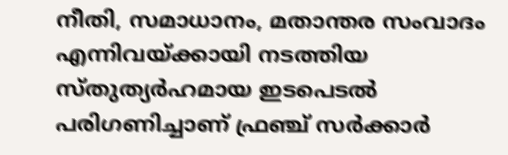നീതി, സമാധാനം, മതാന്തര സംവാദം എന്നിവയ്ക്കായി നടത്തിയ സ്തുത്യര്‍ഹമായ ഇടപെടല്‍ പരിഗണിച്ചാണ് ഫ്രഞ്ച് സർക്കാർ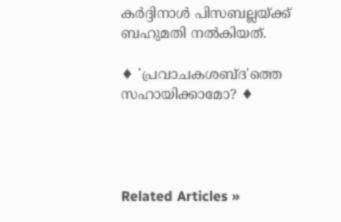കർദ്ദിനാൾ പിസബല്ലയ്ക്ക് ബഹുമതി നൽകിയത്.

♦ 'പ്രവാചകശബ്‌ദ'ത്തെ സഹായിക്കാമോ? ♦




Related Articles »